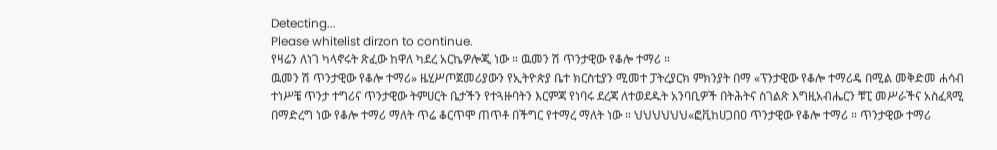Detecting...
Please whitelist dirzon to continue.
የዛሬን ለነገ ካላኖሩት ጽፈው ከዋለ ካደረ አርኬዎሎጂ ነው ። ዉመን ሽ ጥንታዊው የቆሎ ተማሪ ።
ዉመን ሽ ጥንታዊው የቆሎ ተማሪ» ዜሂሥጦጀመሪያውን የኢትዮጵያ ቤተ ክርስቲያን ሚመተ ፓትረያርክ ምክንያት በማ «ፕንታዊው የቆሎ ተማሪዴ በሚል መቅድመ ሐሳብ ተነሥቼ ጥንታ ተግሪና ጥንታዊው ትምሀርት ቤታችን የተጓዙባትን እርምጃ የነባሩ ደረጃ ለተወደዱት አንባቢዎች በትሕትና ስገልጽ እግዚአብሔርን ቹፒ መሥራችና አስፈጻሚ በማድረግ ነው የቆሎ ተማሪ ማለት ጥሬ ቆርጥሞ ጠጥቶ በችግር የተማረ ማለት ነው ። ህህህህህህ«ፎቪከሀጋበዐ ጥንታዊው የቆሎ ተማሪ ። ጥንታዊው ተማሪ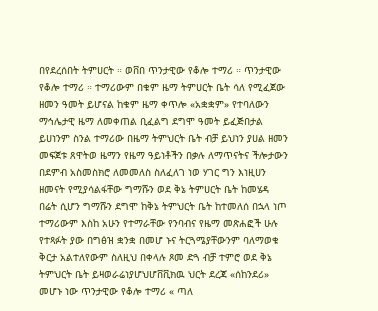በየደረሰበት ትምሀርት ። ወቨበ ጥንታዊው የቆሎ ተማሪ ። ጥንታዊው የቆሎ ተማሪ ። ተማሪውም በቁም ዜማ ትምሀርት ቤት ሳለ የሚፈጀው ዘመን ዓመት ይሆናል ከቁም ዜማ ቀጥሎ «አቋቋም» የተባለውን ማኅሌታዊ ዜማ ለመቀጠል ቢፈልግ ደግሞ ዓመት ይፈጅበታል ይሀነንም ስንል ተማሪው በዜማ ትምህርት ቤት ብቻ ይህነን ያሀል ዘመን መፍጀቱ ጸዋትወ ዜማን የዜማ ዓይነቶችን በቃሉ ለማጥናትና ችሎታውን በደምብ አስመስክሮ ለመመለስ ስለፈለገ ነወ ሃገር ግን እነዚሀን ዘመናት የሚያሳልፋቸው ግማሹን ወደ ቅኔ ትምሀርት ቤት ከመሄዳ በሬት ሲሆን ግማሹን ደግሞ ከቅኔ ትምህርት ቤት ከተመለሰ በኋላ ነጦ ተማሪውም እስከ አሁን የተማራቸው የንባብና የዜማ መጽሐፎች ሁሉ የተጻፉት ያው በግፅዝ ቋንቋ በመሆ ኑና ትርጓሜያቸውንም ባለማወቁ ቅርታ አልተለየውም ስለዚህ በቀላሉ ጾመ ድጓ ብቻ ተምሮ ወደ ቅኔ ትምህርት ቤት ይዛወራሬነያሆህሆቨቪክዉ ህርት ደረጃ «ሰከንደሪ» መሆኑ ነው ጥንታዊው የቆሎ ተማሪ « ጣለ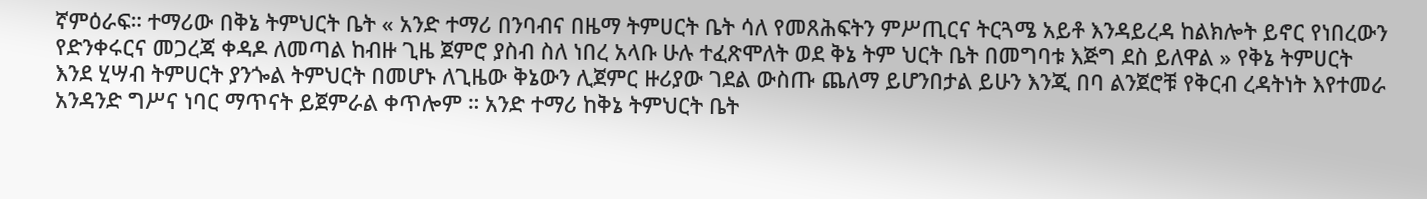ኛምዕራፍ። ተማሪው በቅኔ ትምህርት ቤት « አንድ ተማሪ በንባብና በዜማ ትምሀርት ቤት ሳለ የመጸሕፍትን ምሥጢርና ትርጓሜ አይቶ እንዳይረዳ ከልክሎት ይኖር የነበረውን የድንቀሩርና መጋረጃ ቀዳዶ ለመጣል ከብዙ ጊዜ ጀምሮ ያስብ ስለ ነበረ አላቡ ሁሉ ተፈጽሞለት ወደ ቅኔ ትም ህርት ቤት በመግባቱ እጅግ ደስ ይለዋል » የቅኔ ትምሀርት እንደ ሂሣብ ትምሀርት ያንጐል ትምህርት በመሆኑ ለጊዜው ቅኔውን ሊጀምር ዙሪያው ገደል ውስጡ ጨለማ ይሆንበታል ይሁን እንጂ በባ ልንጀሮቹ የቅርብ ረዳትነት እየተመራ አንዳንድ ግሥና ነባር ማጥናት ይጀምራል ቀጥሎም ። አንድ ተማሪ ከቅኔ ትምህርት ቤት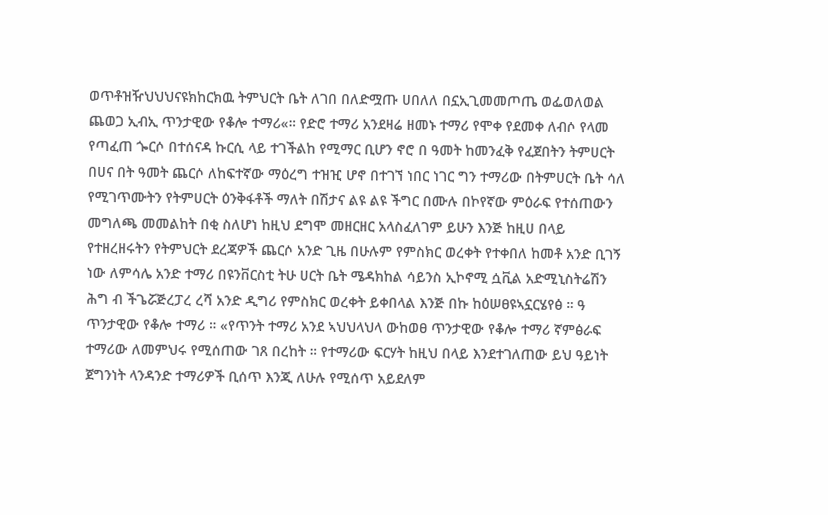ወጥቶዝዥህህህናዩክከርክዉ ትምህርት ቤት ለገበ በለድሟጡ ሀበለለ በኗኢጊመመጦጤ ወፌወለወል ጨወጋ ኢብኢ ጥንታዊው የቆሎ ተማሪ«። የድሮ ተማሪ አንደዛሬ ዘመኑ ተማሪ የሞቀ የደመቀ ለብሶ የላመ የጣፈጠ ጐርሶ በተሰናዳ ኩርሲ ላይ ተገችልከ የሚማር ቢሆን ኖሮ በ ዓመት ከመንፈቅ የፈጀበትን ትምሀርት በሀና በት ዓመት ጨርሶ ለከፍተኛው ማዕረግ ተዝዢ ሆኖ በተገኘ ነበር ነገር ግን ተማሪው በትምሀርት ቤት ሳለ የሚገጥሙትን የትምሀርት ዕንቅፋቶች ማለት በሽታና ልዩ ልዩ ችግር በሙሉ በኮየኛው ምዕራፍ የተሰጠውን መግለጫ መመልከት በቂ ስለሆነ ከዚህ ደግሞ መዘርዘር አላስፈለገም ይሁን እንጅ ከዚሀ በላይ የተዘረዘሩትን የትምህርት ደረጃዎች ጨርሶ አንድ ጊዜ በሁሉም የምስክር ወረቀት የተቀበለ ከመቶ አንድ ቢገኝ ነው ለምሳሌ አንድ ተማሪ በዩንቨርስቲ ትሁ ሀርት ቤት ሜዳክከል ሳይንስ ኢኮኖሚ ሷቪል አድሚኒስትሬሽን ሕግ ብ ችጌሯጅረፓረ ረሻ አንድ ዲግሪ የምስክር ወረቀት ይቀበላል እንጅ በኩ ከዕሠፀዩኣኗርሄየፅ ። ዓ ጥንታዊው የቆሎ ተማሪ ። «የጥንት ተማሪ አንደ ኣህህላህላ ውከወፀ ጥንታዊው የቆሎ ተማሪ ኛምፅራፍ ተማሪው ለመምህሩ የሚሰጠው ገጸ በረከት ። የተማሪው ፍርሃት ከዚህ በላይ እንደተገለጠው ይህ ዓይነት ጀግንነት ላንዳንድ ተማሪዎች ቢሰጥ እንጂ ለሁሉ የሚሰጥ አይደለም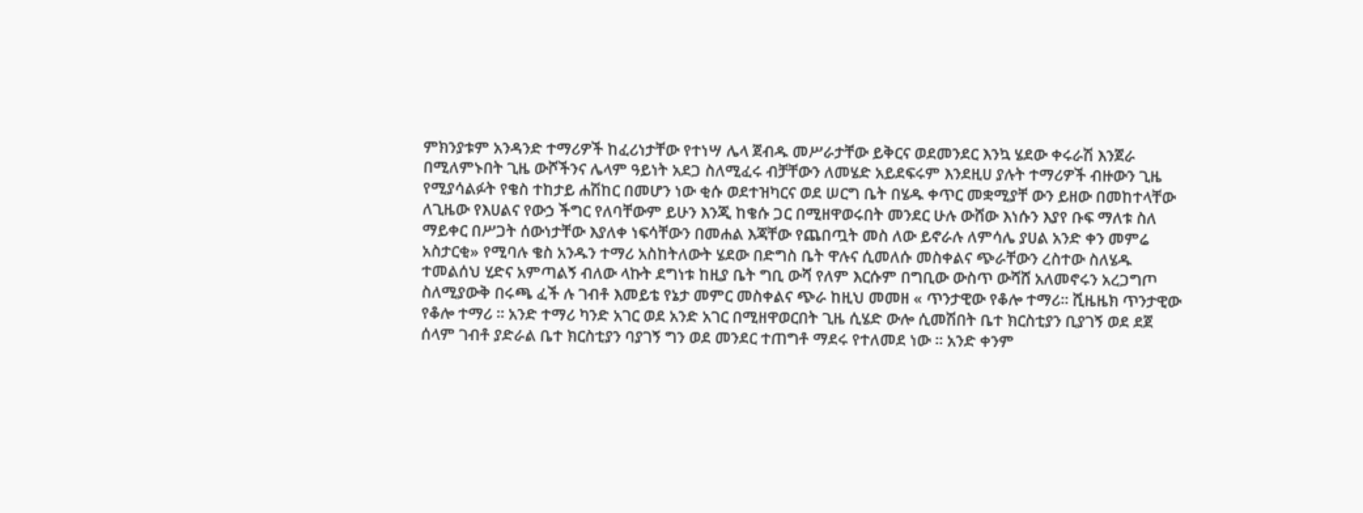ምክንያቱም አንዳንድ ተማሪዎች ከፈሪነታቸው የተነሣ ሌላ ጀብዱ መሥራታቸው ይቅርና ወደመንደር እንኳ ሄደው ቀሩራሽ እንጀራ በሚለምኑበት ጊዜ ውሾችንና ሌላም ዓይነት አደጋ ስለሚፈሩ ብቻቸውን ለመሄድ አይደፍሩም እንደዚሀ ያሉት ተማሪዎች ብዙውን ጊዜ የሚያሳልፉት የቄስ ተከታይ ሐሽከር በመሆን ነው ቂሱ ወደተዝካርና ወደ ሠርግ ቤት በሄዱ ቀጥር መቋሚያቸ ውን ይዘው በመከተላቸው ለጊዜው የእሀልና የውኃ ችግር የለባቸውም ይሁን እንጂ ከቄሱ ጋር በሚዘዋወሩበት መንደር ሁሉ ውሸው እነሱን እያየ ቡፍ ማለቱ ስለ ማይቀር በሥጋት ሰውነታቸው እያለቀ ነፍሳቸውን በመሐል እጃቸው የጨበጧት መስ ለው ይኖራሉ ለምሳሌ ያሀል አንድ ቀን መምሬ አስታርቂ» የሚባሉ ቄስ አንዱን ተማሪ አስከትለውት ሄደው በድግስ ቤት ዋሉና ሲመለሱ መስቀልና ጭራቸውን ረስተው ስለሄዱ ተመልሰህ ሂድና አምጣልኝ ብለው ላኩት ደግነቱ ከዚያ ቤት ግቢ ውሻ የለም እርሱም በግቢው ውስጥ ውሻሸ አለመኖሩን አረጋግጦ ስለሚያውቅ በሩጫ ፈች ሉ ገብቶ እመይቴ የኔታ መምር መስቀልና ጭራ ከዚህ መመዘ « ጥንታዊው የቆሎ ተማሪ። ሺዜዜክ ጥንታዊው የቆሎ ተማሪ ። አንድ ተማሪ ካንድ አገር ወደ አንድ አገር በሚዘዋወርበት ጊዜ ሲሄድ ውሎ ሲመሽበት ቤተ ክርስቲያን ቢያገኝ ወደ ደጀ ሰላም ገብቶ ያድራል ቤተ ክርስቲያን ባያገኝ ግን ወደ መንደር ተጠግቶ ማደሩ የተለመደ ነው ። አንድ ቀንም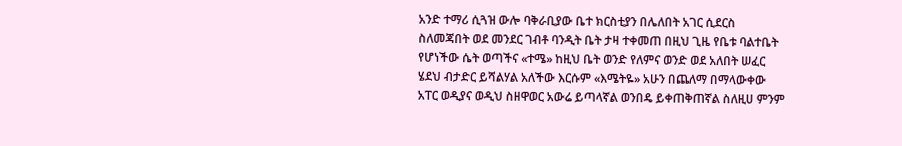አንድ ተማሪ ሲጓዝ ውሎ ባቅራቢያው ቤተ ክርስቲያን በሌለበት አገር ሲደርስ ስለመጃበት ወደ መንደር ገብቶ ባንዲት ቤት ታዛ ተቀመጠ በዚህ ጊዜ የቤቱ ባልተቤት የሆነችው ሴት ወጣችና «ተሜ» ከዚህ ቤት ወንድ የለምና ወንድ ወደ አለበት ሠፈር ሄደህ ብታድር ይሻልሃል አለችው እርሱም «እሜትዬ» አሁን በጨለማ በማላውቀው አፐር ወዲያና ወዲህ ስዘዋወር አውሬ ይጣላኛል ወንበዴ ይቀጠቅጠኛል ስለዚሀ ምንም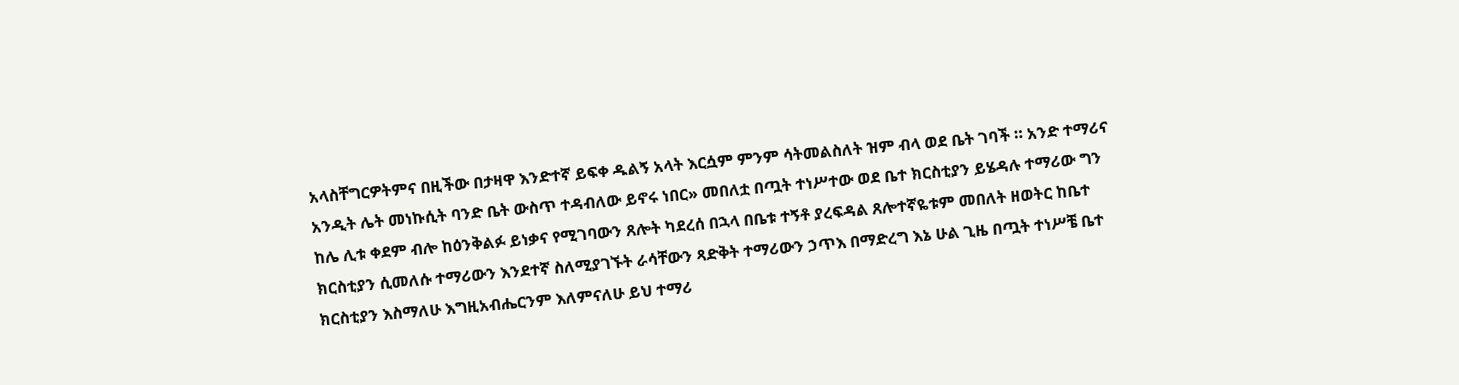አላስቸግርዎትምና በዚችው በታዛዋ እንድተኛ ይፍቀ ዱልኝ አላት እርሷም ምንም ሳትመልስለት ዝም ብላ ወደ ቤት ገባች ። አንድ ተማሪና አንዲት ሌት መነኩሲት ባንድ ቤት ውስጥ ተዳብለው ይኖሩ ነበር» መበለቷ በጧት ተነሥተው ወደ ቤተ ክርስቲያን ይሄዳሉ ተማሪው ግን ከሌ ሊቱ ቀደም ብሎ ከዕንቅልፉ ይነቃና የሚገባውን ጸሎት ካደረሰ በኋላ በቤቱ ተኝቶ ያረፍዳል ጸሎተኛዬቱም መበለት ዘወትር ከቤተ ክርስቲያን ሲመለሱ ተማሪውን እንደተኛ ስለሚያገኙት ራሳቸውን ጻድቅት ተማሪውን ኃጥእ በማድረግ እኔ ሁል ጊዜ በጧት ተነሥቼ ቤተ ክርስቲያን እስማለሁ እግዚአብሔርንም እለምናለሁ ይህ ተማሪ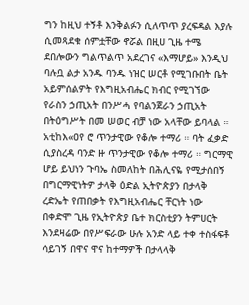ግን ከዚህ ተኝቶ እንቅልፉን ሲለጥጥ ያረፍዳል እያሉ ሲመጻደቁ ሰምቷቸው ኖሯል በዚሀ ጊዜ ተሜ ደበሎውን ግልጥልጥ አደረገና «እማሆይ» እንዲህ ባሉቧ ልታ አንዱ ባንዱ ነዝር ሠርቶ የሚገቡበት ቤት አይምሰልዎት የእግዚአብሔር ክብር የሚገኘው የራስን ኃጢአት በንሥሓ የባልንጀራን ኃጢአት በትዕግሥት በመ ሠወር ብቻ ነው አላቸው ይባላል ። አቲከእ«ዐየ ሮ ጥንታዊው የቆሎ ተማሪ ። ባት ፈቃድ ሲያስረዳ ባንድ ዙ ጥንታዊው የቆሎ ተማሪ ። ግርማዊ ሆይ ይህነን ጉባኤ ስመለከት በሕሊናዬ የሚታሰበኝ በግርማዊነትዎ ታላቅ ዕድል ኢትዮጵያን በታላቅ ረድኤት የጠበቃት የእግዚአብሔር ቸርነት ነው በቀድሞ ጊዜ የኢትዮጵያ ቤተ ክርስቲያን ትምሀርት እንደዛሬው በየሥፍራው ሁሉ አንድ ላይ ተቀ ተስፋፍቶ ሳይገኝ በዋና ዋና ከተማዎች በታላላቅ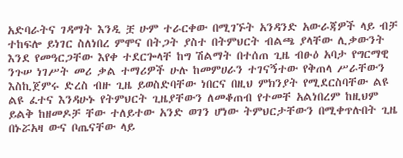አድባራትና ገዳማት እንዲ ቿ ሁም ተራርቀው በሚገኙት አንዳንድ አውራጃዎች ላይ ብቻ ተከፍሎ ይነገር ስለነበረ ምሞና በትጋት ያስተ በትምህርት ብልጫ ያላቸው ሊቃውንት እንደ የመዓርጋቸው እየቀ ተደርጐላቸ ከግ ሽልማት በተሰጠ ጊዜ ብፁዕ አባታ የግርማዊ ንጉሠ ነገሥት መሪ ቃል ተማሪዎች ሁሉ ከመምሀራን ተገናኝተው የቅጠላ ሥራቸውን እስኪጀምሩ ድረስ ብዙ ጊዜ ይወስድባቸው ነበርና በዚህ ምክንያት የሚደርስባቸው ልዩ ልዩ ፈተና እንዳሁኑ የትምህርት ጊዜያቸውን ለመቆጠብ የተመቸ አልነበረም ከዚህም ይልቅ ከዘመዶቻ ቸው ተለይተው አንድ ወገን ሆነው ትምህርታቸውን በሚቀጥሉበት ጊዜ በኑሯአዛ ውና ቦጤናቸው ላይ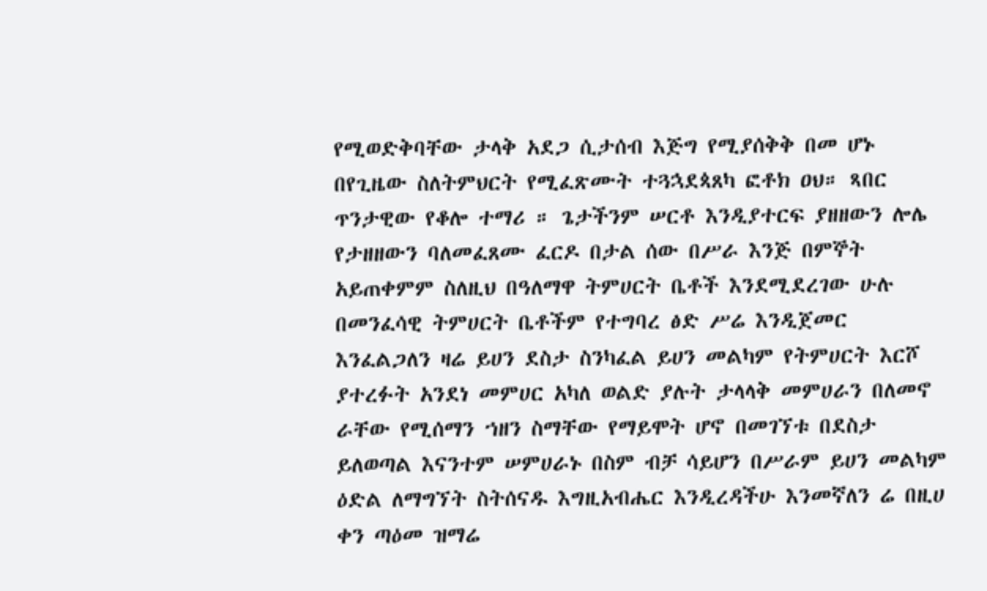የሚወድቅባቸው ታላቅ አደጋ ሲታሰብ እጅግ የሚያሰቅቅ በመ ሆኑ በየጊዜው ስለትምህርት የሚፈጽሙት ተጓኋደጳጸካ ፎቶክ ዐህ። ጻበር ጥንታዊው የቆሎ ተማሪ ። ጌታችንም ሠርቶ እንዲያተርፍ ያዘዘውን ሎሌ የታዘዘውን ባለመፈጸሙ ፈርዶ በታል ሰው በሥራ እንጅ በምኞት አይጠቀምም ስለዚህ በዓለማዋ ትምሀርት ቤቶች እንደሚደረገው ሁሉ በመንፈሳዊ ትምሀርት ቤቶችም የተግባረ ፅድ ሥሬ እንዲጀመር እንፈልጋለን ዛሬ ይሀን ደስታ ስንካፈል ይሀን መልካም የትምሀርት እርሾ ያተረፉት አንደነ መምሀር አካለ ወልድ ያሉት ታላላቅ መምሀራን በለመኖ ራቸው የሚሰማን ኀዘን ስማቸው የማይሞት ሆኖ በመገኘቱ በደስታ ይለወጣል እናንተም ሠምሀራኑ በስም ብቻ ሳይሆን በሥራም ይሀን መልካም ዕድል ለማግኘት ስትሰናዱ እግዚአብሔር እንዲረዳችሁ እንመኛለን ሬ በዚሀ ቀን ጣዕመ ዝማሬ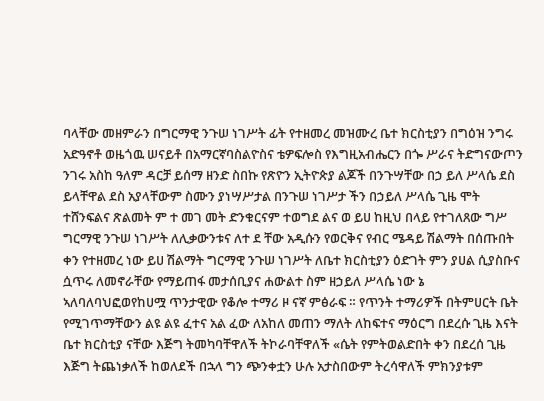ባላቸው መዘምራን በግርማዊ ንጉሠ ነገሥት ፊት የተዘመረ መዝሙረ ቤተ ክርስቲያን በግዕዝ ንግሩ አድዓኖቶ ወዜጎዉ ሠናይቶ በአማርኛባስልዮስና ቴዎፍሎስ የእግዚአብሔርን በጐ ሥራና ትድግናውጦን ንገሩ አስከ ዓለም ዳርቻ ይሰማ ዘንድ ስበኩ የጽዮን ኢትዮጵያ ልጆች በንጉሣቸው በኃ ይለ ሥላሴ ደስ ይላቸዋል ደስ አያላቸውም ስሙን ያነሣሥታል በንጉሠ ነገሥታ ችን በኃይለ ሥላሴ ጊዜ ሞት ተሸንፍልና ጽልመት ም ተ መገ መት ድንቁርናም ተወግደ ልና ወ ይሀ ከዚህ በላይ የተገለጸው ግሥ ግርማዊ ንጉሠ ነገሥት ለሊቃውንቱና ለተ ደ ቸው አዲሱን የወርቅና የብር ሜዳይ ሽልማት በሰጡበት ቀን የተዘመረ ነው ይሀ ሽልማት ግርማዊ ንጉሠ ነገሥት ለቤተ ክርስቲያን ዕድገት ምን ያሀል ሲያስቡና ሷጥሩ ለመኖራቸው የማይጠፋ መታሰቢያና ሐውልተ ስም ዘኃይለ ሥላሴ ነው ኔ ኣለባለባህፎወየከሀሟ ጥንታዊው የቆሎ ተማሪ ዞ ናኛ ምፅራፍ ። የጥንት ተማሪዎች በትምሀርት ቤት የሚገጥማቸውን ልዩ ልዩ ፈተና አል ፈው ለአከለ መጠን ማለት ለከፍተና ማዕርግ በደረሱ ጊዜ እናት ቤተ ክርስቲያ ናቸው እጅግ ትመካባቸዋለች ትኮራባቸዋለች «ሴት የምትወልድበት ቀን በደረሰ ጊዜ እጅግ ትጨነቃለች ከወለደች በኋላ ግን ጭንቀቷን ሁሉ አታስበውም ትረሳዋለች ምክንያቱም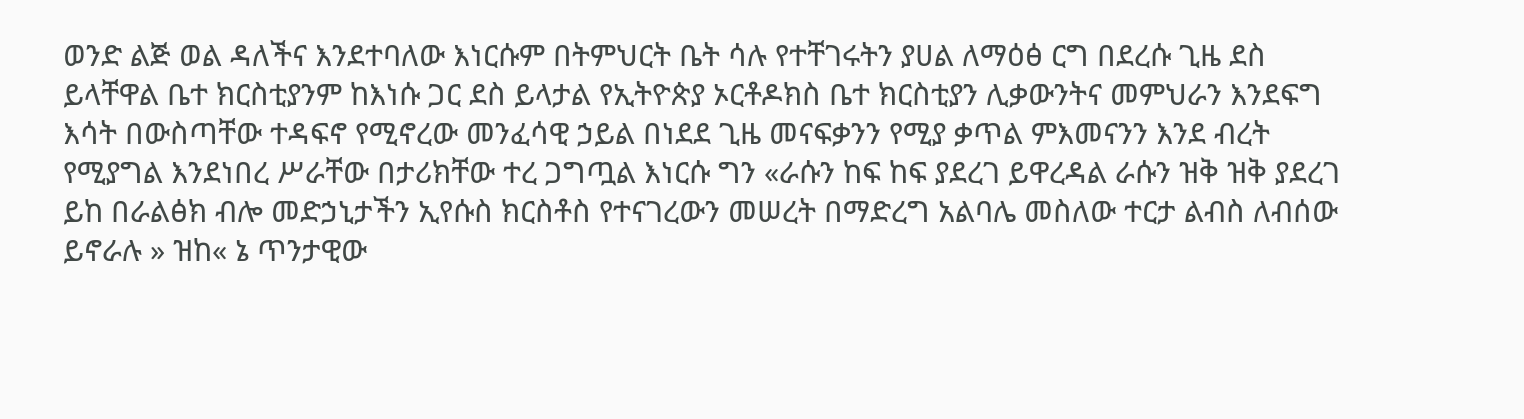ወንድ ልጅ ወል ዳለችና እንደተባለው እነርሱም በትምህርት ቤት ሳሉ የተቸገሩትን ያሀል ለማዕፅ ርግ በደረሱ ጊዜ ደስ ይላቸዋል ቤተ ክርስቲያንም ከእነሱ ጋር ደስ ይላታል የኢትዮጵያ ኦርቶዶክስ ቤተ ክርስቲያን ሊቃውንትና መምህራን እንደፍግ እሳት በውስጣቸው ተዳፍኖ የሚኖረው መንፈሳዊ ኃይል በነደደ ጊዜ መናፍቃንን የሚያ ቃጥል ምእመናንን እንደ ብረት የሚያግል እንደነበረ ሥራቸው በታሪክቸው ተረ ጋግጧል እነርሱ ግን «ራሱን ከፍ ከፍ ያደረገ ይዋረዳል ራሱን ዝቅ ዝቅ ያደረገ ይከ በራልፅክ ብሎ መድኃኒታችን ኢየሱስ ክርስቶስ የተናገረውን መሠረት በማድረግ አልባሌ መስለው ተርታ ልብስ ለብሰው ይኖራሉ » ዝከ« ኔ ጥንታዊው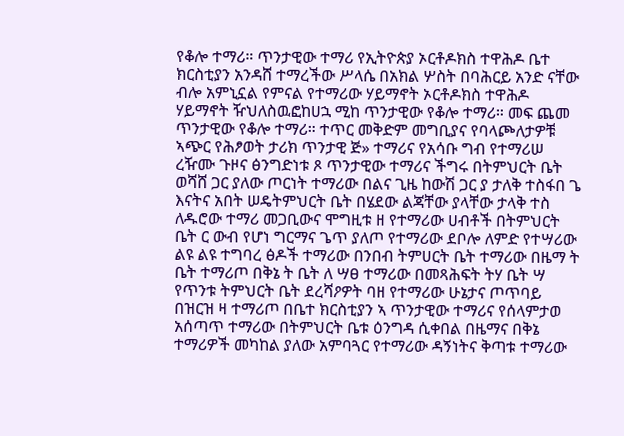የቆሎ ተማሪ። ጥንታዊው ተማሪ የኢትዮጵያ ኦርቶዶክስ ተዋሕዶ ቤተ ክርስቲያን አንዳሸ ተማረችው ሥላሴ በአክል ሦስት በባሕርይ አንድ ናቸው ብሎ አምኒኗል የምናል የተማሪው ሃይማኖት ኦርቶዶክስ ተዋሕዶ ሃይማኖት ዥህለስዉፎከሀኋ ሚከ ጥንታዊው የቆሎ ተማሪ። መፍ ጨመ ጥንታዊው የቆሎ ተማሪ። ተጥር መቅድም መግቢያና የባላጮለታዎቹ ኣጭር የሕፆወት ታሪክ ጥንታዊ ጅ» ተማሪና የአሳቡ ግብ የተማሪሠ ረዥሙ ጉዞና ፅንግድነቱ ጾ ጥንታዊው ተማሪና ችግሩ በትምህርት ቤት ወሻሸ ጋር ያለው ጦርነት ተማሪው በልና ጊዜ ከውሽ ጋር ያ ታለቅ ተስፋበ ጌ እናትና አበት ሠዴትምህርት ቤት በሄደው ልጃቸው ያላቸው ታላቅ ተስ ለዱሮው ተማሪ መጋቢውና ሞግዚቱ ዘ የተማሪው ሀብቶች በትምህርት ቤት ር ውብ የሆነ ግርማና ጌጥ ያለጦ የተማሪው ደቦሎ ለምድ የተሣሪው ልዩ ልዩ ተግባረ ፅዶች ተማሪው በንበብ ትምሀርት ቤት ተማሪው በዜማ ት ቤት ተማሪጦ በቅኔ ት ቤት ለ ሣፀ ተማሪው በመጻሕፍት ትሃ ቤት ሣ የጥንቱ ትምህርት ቤት ደረሻዖዎት ባዘ የተማሪው ሁኔታና ጦጥባይ በዝርዝ ዛ ተማሪጦ በቤተ ክርስቲያን ኣ ጥንታዊው ተማሪና የሰላምታወ አሰጣጥ ተማሪው በትምህርት ቤቱ ዕንግዳ ሲቀበል በዜማና በቅኔ ተማሪዎች መካከል ያለው አምባጓር የተማሪው ዳኝነትና ቅጣቱ ተማሪው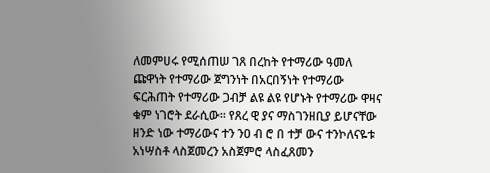ለመምሀሩ የሚሰጠሠ ገጸ በረከት የተማሪው ዓመለ ጩዋነት የተማሪው ጀግንነት በአርበኝነት የተማሪው ፍርሕጠት የተማሪው ጋብቻ ልዩ ልዩ የሆኑት የተማሪው ዋዛና ቁም ነገሮት ደራሲው። የጸረ ዊ ያና ማስገንዘቢያ ይሆናቸው ዘንድ ነው ተማሪውና ተን ንዐ ብ ሮ በ ተቻ ውና ተንኮለናዬቱ አነሣስቶ ላስጀመረን አስጀምሮ ላስፈጸመን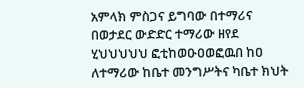አምላክ ምስጋና ይግባው በተማሪና በወታደር ውድድር ተማሪው ዘየደ ሂህህህህህ ፎቲከወዑዐወፎዉበ ከዐ ለተማሪው ከቤተ መንግሥትና ካቤተ ክህት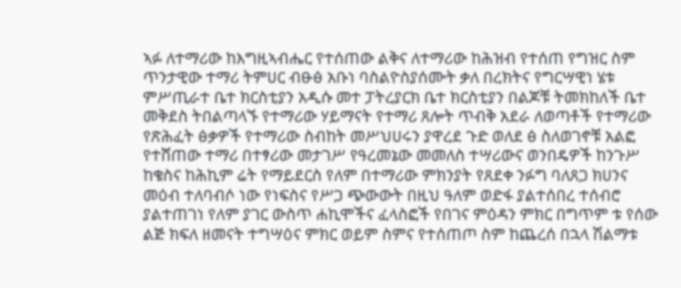ኣፉ ለተማሪው ከእግዚኣብሔር የተሰጠው ልቅና ለተማሪው ከሕዝብ የተሰጠ የግዝር ስም ጥንታዊው ተማሪ ትምሀር ብፁፅ አቡነ ባስልዮስያሰሙት ቃለ በረክትና የግርሣዊነ ሄቱ ምሥጢራተ ቤተ ክርስቲያን አዲሱ መተ ፓትረያርክ ቤተ ክርስቲያን በልጆቹ ትመክከለች ቤተ መቅደስ ትበልጣላኙ የተማሪው ሃይማናት የተማሪ ጸሎት ጥብቅ አደራ ለወጣቶች የተማሪው የጽሕፈት ፅቃዎች የተማሪው ስብከት መሥህሀሩን ያዋረደ ጉድ ወለደ ፅ ስለወገኖቹ አልፎ የተሸጠው ተማሪ በተፃሪው መታገሥ የዓረመኔው መመለስ ተሣሪውና ወንበዴዎች ከንጉሥ ከቄስና ከሕኪም ሬት የማይደርስ የለም በተማሪው ምክንያት የጸደቀ ንፉግ ባለጸጋ ክሀንና መዕብ ተለባብሶ ነው የነፍስና የሥጋ ጭውውት በዚህ ዓለም ወድፋ ያልተሰበረ ተሰብሮ ያልተጠገነ የለም ያገር ውስጥ ሐኪሞችና ፈላስፎች የበገና ምዕዳን ምክር በግጥም ቱ የሰው ልጅ ክፍለ ዘመናት ተግሣዕና ምክር ወይም ስምና የተሰጠጦ ስም ከጨረሰ በኋላ ሽልማቱ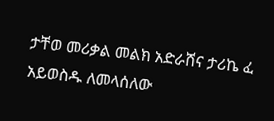ታቸወ መሪቃል መልክ አድራሸና ታሪኬ ፈ አይወስዱ ለመላሰለው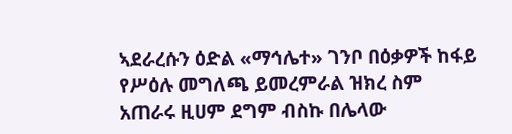ኣደራረሱን ዕድል «ማኅሌተ» ገንቦ በዕቃዎች ከፋይ የሥዕሉ መግለጫ ይመረምራል ዝክረ ስም አጠራሩ ዚሀም ደግም ብስኩ በሌላው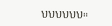ህህህህህህ።